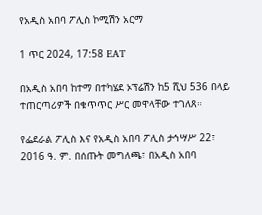የአዲስ አበባ ፖሊስ ኮሚሽን አርማ

1 ጥር 2024, 17:58 EAT

በአዲስ አበባ ከተማ በተካሄደ ኦፕሬሽን ከ5 ሺህ 536 በላይ ተጠርጣሪዎች በቁጥጥር ሥር መዋላቸው ተገለጸ።

የፌደራል ፖሊስ እና የአዲስ አበባ ፖሊስ ታኅሣሥ 22፣ 2016 ዓ. ም. በሰጡት መግለጫ፣ በአዲስ አበባ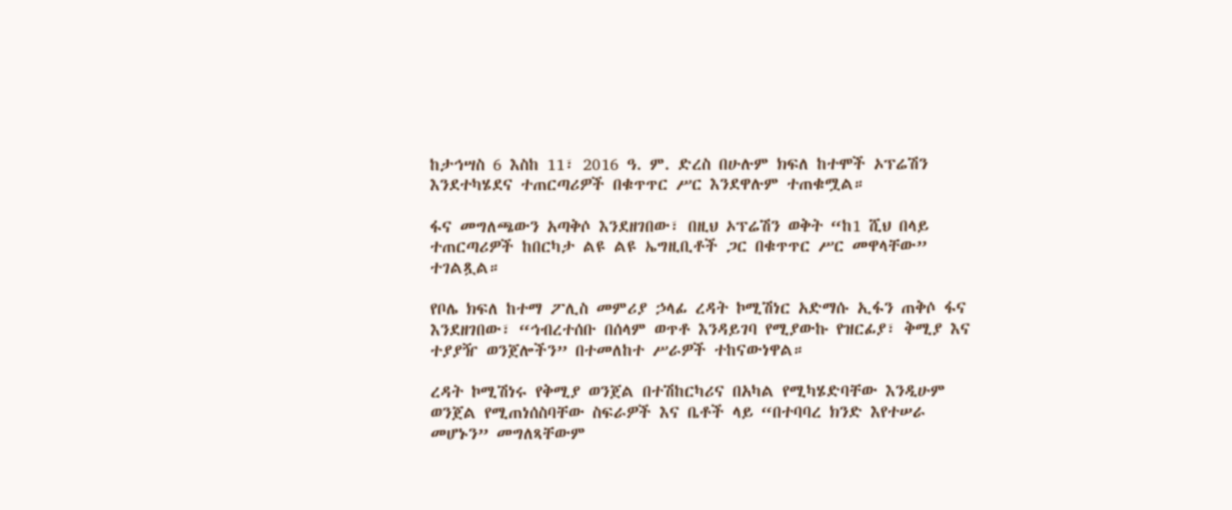ከታኅሣስ 6 እስከ 11፣ 2016 ዓ. ም. ድረስ በሁሉም ክፍለ ከተሞች ኦፕሬሽን እንደተካሄደና ተጠርጣሪዎች በቁጥጥር ሥር እንደዋሉም ተጠቁሟል።

ፋና መግለጫውን አጣቅሶ እንደዘገበው፣ በዚህ ኦፕሬሽን ወቅት “ከ1 ሺህ በላይ ተጠርጣሪዎች ከበርካታ ልዩ ልዩ ኤግዚቢቶች ጋር በቁጥጥር ሥር መዋላቸው” ተገልጿል።

የቦሌ ክፍለ ከተማ ፖሊስ መምሪያ ኃላፊ ረዳት ኮሚሽነር አድማሱ ኢፋን ጠቅሶ ፋና እንደዘገበው፣ “ኅብረተሰቡ በሰላም ወጥቶ እንዳይገባ የሚያውኩ የዝርፊያ፣ ቅሚያ እና ተያያዥ ወንጀሎችን” በተመለከተ ሥራዎች ተከናውነዋል።

ረዳት ኮሚሽነሩ የቅሚያ ወንጀል በተሽከርካሪና በአካል የሚካሄድባቸው እንዲሁም ወንጀል የሚጠነሰስባቸው ስፍራዎች እና ቤቶች ላይ “በተባባረ ክንድ እየተሠራ መሆኑን” መግለጻቸውም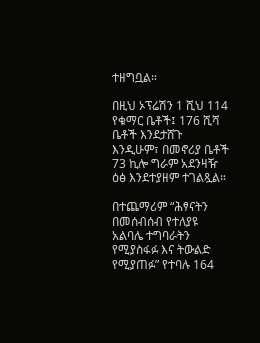ተዘግቧል።

በዚህ ኦፕሬሽን 1 ሺህ 114 የቁማር ቤቶች፤ 176 ሺሻ ቤቶች እንደታሸጉ እንዲሁም፣ በመኖሪያ ቤቶች 73 ኪሎ ግራም አደንዛዥ ዕፅ እንደተያዘም ተገልጿል።

በተጨማሪም “ሕፃናትን በመሰብሰብ የተለያዩ አልባሌ ተግባራትን የሚያስፋፉ እና ትውልድ የሚያጠፉ” የተባሉ 164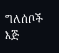ግለሰቦች እጅ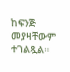ከፍንጅ መያዛቸውም ተገልጿል።